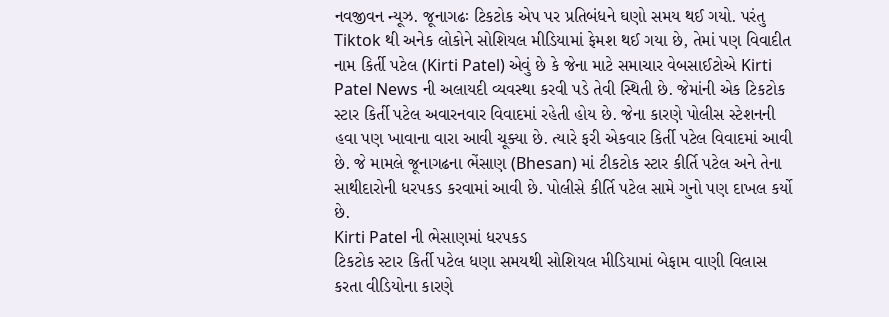નવજીવન ન્યૂઝ. જૂનાગઢઃ ટિકટોક એપ પર પ્રતિબંધને ઘણો સમય થઈ ગયો. પરંતુ Tiktok થી અનેક લોકોને સોશિયલ મીડિયામાં ફેમશ થઈ ગયા છે, તેમાં પણ વિવાદીત નામ કિર્તી પટેલ (Kirti Patel) એવું છે કે જેના માટે સમાચાર વેબસાઈટોએ Kirti Patel News ની અલાયદી વ્યવસ્થા કરવી પડે તેવી સ્થિતી છે. જેમાંની એક ટિકટોક સ્ટાર કિર્તી પટેલ અવારનવાર વિવાદમાં રહેતી હોય છે. જેના કારણે પોલીસ સ્ટેશનની હવા પણ ખાવાના વારા આવી ચૂક્યા છે. ત્યારે ફરી એકવાર કિર્તી પટેલ વિવાદમાં આવી છે. જે મામલે જૂનાગઢના ભેંસાણ (Bhesan) માં ટીકટોક સ્ટાર કીર્તિ પટેલ અને તેના સાથીદારોની ધરપકડ કરવામાં આવી છે. પોલીસે કીર્તિ પટેલ સામે ગુનો પણ દાખલ કર્યો છે.
Kirti Patel ની ભેસાણમાં ધરપકડ
ટિકટોક સ્ટાર કિર્તી પટેલ ધણા સમયથી સોશિયલ મીડિયામાં બેફામ વાણી વિલાસ કરતા વીડિયોના કારણે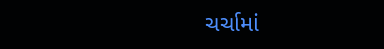ચર્ચામાં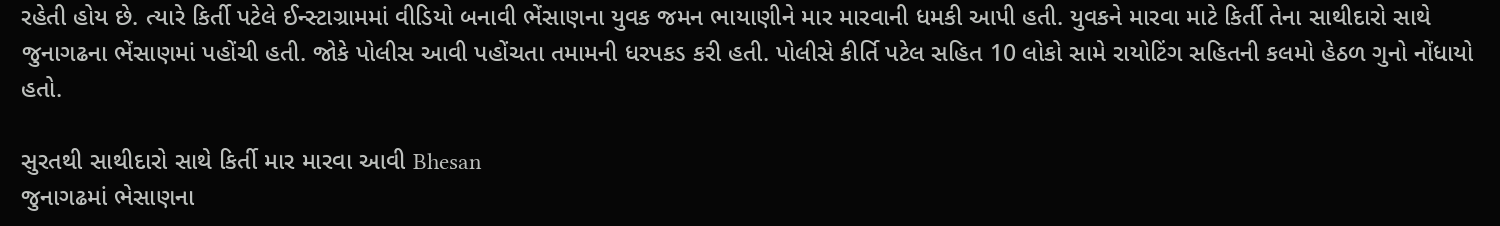રહેતી હોય છે. ત્યારે કિર્તી પટેલે ઈન્સ્ટાગ્રામમાં વીડિયો બનાવી ભેંસાણના યુવક જમન ભાયાણીને માર મારવાની ધમકી આપી હતી. યુવકને મારવા માટે કિર્તી તેના સાથીદારો સાથે જુનાગઢના ભેંસાણમાં પહોંચી હતી. જોકે પોલીસ આવી પહોંચતા તમામની ધરપકડ કરી હતી. પોલીસે કીર્તિ પટેલ સહિત 10 લોકો સામે રાયોટિંગ સહિતની કલમો હેઠળ ગુનો નોંધાયો હતો.

સુરતથી સાથીદારો સાથે કિર્તી માર મારવા આવી Bhesan
જુનાગઢમાં ભેસાણના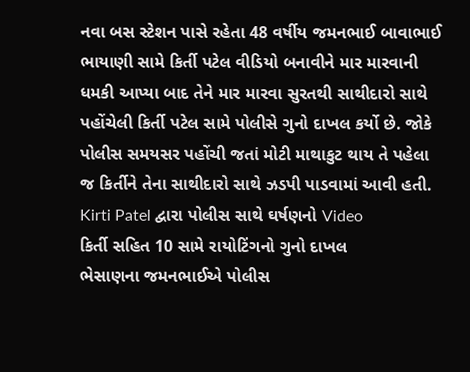નવા બસ સ્ટેશન પાસે રહેતા 48 વર્ષીય જમનભાઈ બાવાભાઈ ભાયાણી સામે કિર્તી પટેલ વીડિયો બનાવીને માર મારવાની ધમકી આપ્યા બાદ તેને માર મારવા સુરતથી સાથીદારો સાથે પહોંચેલી કિર્તી પટેલ સામે પોલીસે ગુનો દાખલ કર્યો છે. જોકે પોલીસ સમયસર પહોંચી જતાં મોટી માથાકુટ થાય તે પહેલા જ કિર્તીને તેના સાથીદારો સાથે ઝડપી પાડવામાં આવી હતી.
Kirti Patel દ્વારા પોલીસ સાથે ઘર્ષણનો Video
કિર્તી સહિત 10 સામે રાયોટિંગનો ગુનો દાખલ
ભેસાણના જમનભાઈએ પોલીસ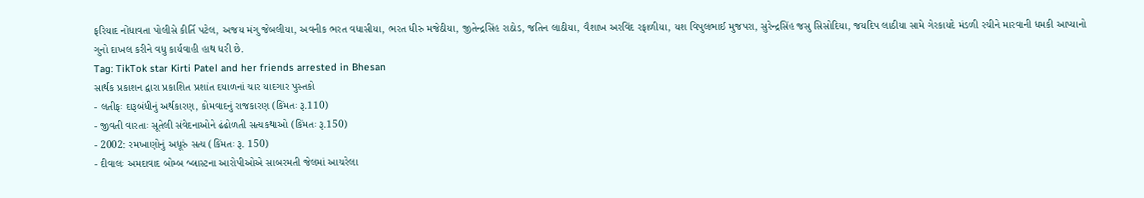ફરિયાદ નોંધાવતા પોલીસે કીર્તિ પટેલ, અજય મંગુ જેબલીયા, અવનીક ભરત વધાસીયા, ભરત ધીરુ મજેઠીયા, જીતેન્દ્રસિંહ રાઠોડ, જતિન લાઠીયા, વૈશાખ અરવિંદ રફાળીયા, યશ વિપુલભાઈ મુજપરા, સુરેન્દ્રસિંહ જસુ સિસોદિયા, જયદિપ લાઠીયા સામે ગેરકાયદે મંડળી રચીને મારવાની ધમકી આપ્યાનો ગુનો દાખલ કરીને વધુ કાર્યવાહી હાથ ધરી છે.
Tag: TikTok star Kirti Patel and her friends arrested in Bhesan
સાર્થક પ્રકાશન દ્વારા પ્રકાશિત પ્રશાંત દયાળનાં ચાર યાદગાર પુસ્તકો
- લતીફઃ દારૂબંધીનું અર્થકારણ, કોમવાદનું રાજકારણ (કિંમતઃ રૂ.110)
- જીવતી વારતાઃ સૂતેલી સંવેદનાઓને ઢંઢોળતી સત્યકથાઓ (કિંમતઃ રૂ.150)
- 2002: રમખાણોનું અધૂરું સત્ય (કિંમતઃ રૂ. 150)
- દીવાલઃ અમદાવાદ બોમ્બ બ્લાસ્ટના આરોપીઓએ સાબરમતી જેલમાં આચરેલા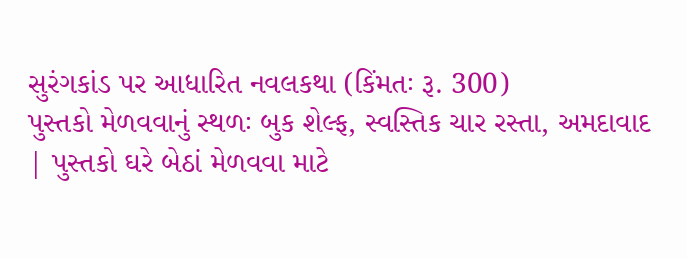સુરંગકાંડ પર આધારિત નવલકથા (કિંમતઃ રૂ. 300)
પુસ્તકો મેળવવાનું સ્થળઃ બુક શેલ્ફ, સ્વસ્તિક ચાર રસ્તા, અમદાવાદ | પુસ્તકો ઘરે બેઠાં મેળવવા માટે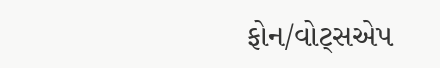ફોન/વોટ્સએપ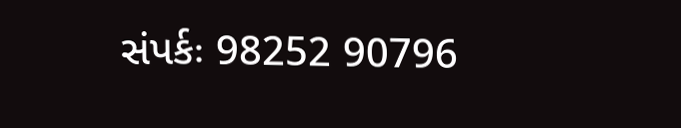સંપર્કઃ 98252 90796